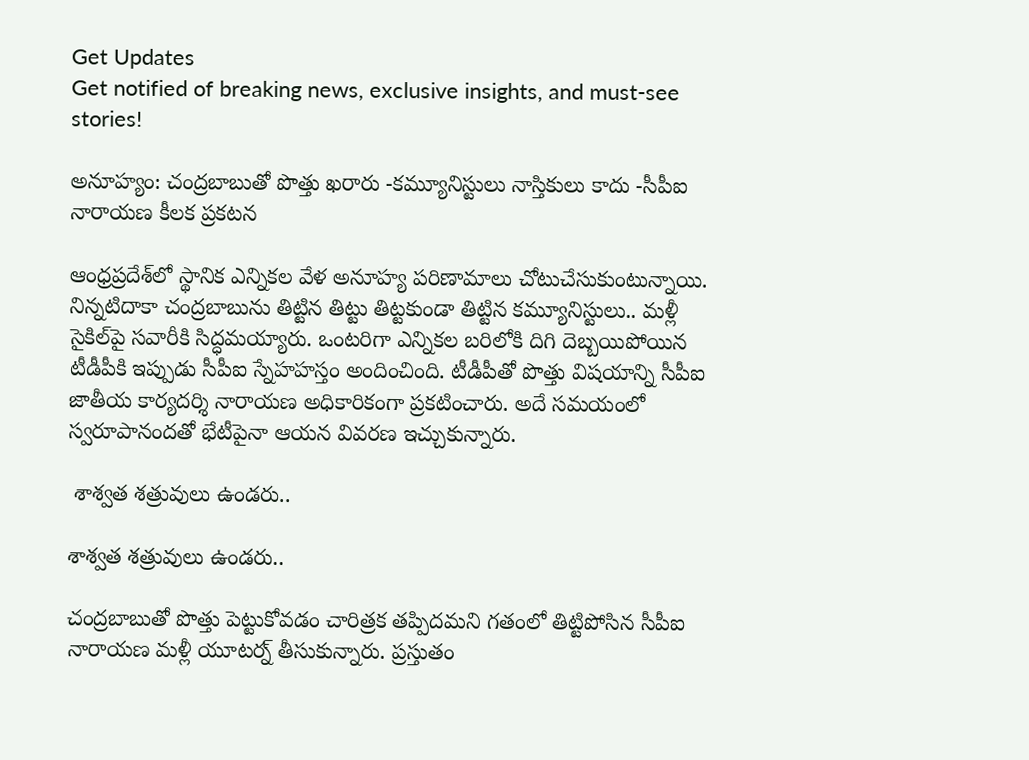Get Updates
Get notified of breaking news, exclusive insights, and must-see stories!

అనూహ్యం: చంద్రబాబుతో పొత్తు ఖరారు -కమ్యూనిస్టులు నాస్తికులు కాదు -సీపీఐ నారాయణ కీలక ప్రకటన

ఆంధ్రప్రదేశ్‌లో స్థానిక ఎన్నికల వేళ అనూహ్య పరిణామాలు చోటుచేసుకుంటున్నాయి. నిన్నటిదాకా చంద్రబాబును తిట్టిన తిట్టు తిట్టకుండా తిట్టిన కమ్యూనిస్టులు.. మళ్లీ సైకిల్‌పై సవారీకి సిద్ధమయ్యారు. ఒంటరిగా ఎన్నికల బరిలోకి దిగి దెబ్బయిపోయిన టీడీపీకి ఇప్పుడు సీపీఐ స్నేహహస్తం అందించింది. టీడీపీతో పొత్తు విషయాన్ని సీపీఐ జాతీయ కార్యదర్శి నారాయణ అధికారికంగా ప్రకటించారు. అదే సమయంలో స్వరూపానందతో భేటీపైనా ఆయన వివరణ ఇచ్చుకున్నారు.

 శాశ్వత శత్రువులు ఉండరు..

శాశ్వత శత్రువులు ఉండరు..

చంద్రబాబుతో పొత్తు పెట్టుకోవడం చారిత్రక తప్పిదమని గతంలో తిట్టిపోసిన సీపీఐ నారాయణ మళ్లీ యూటర్న్ తీసుకున్నారు. ప్రస్తుతం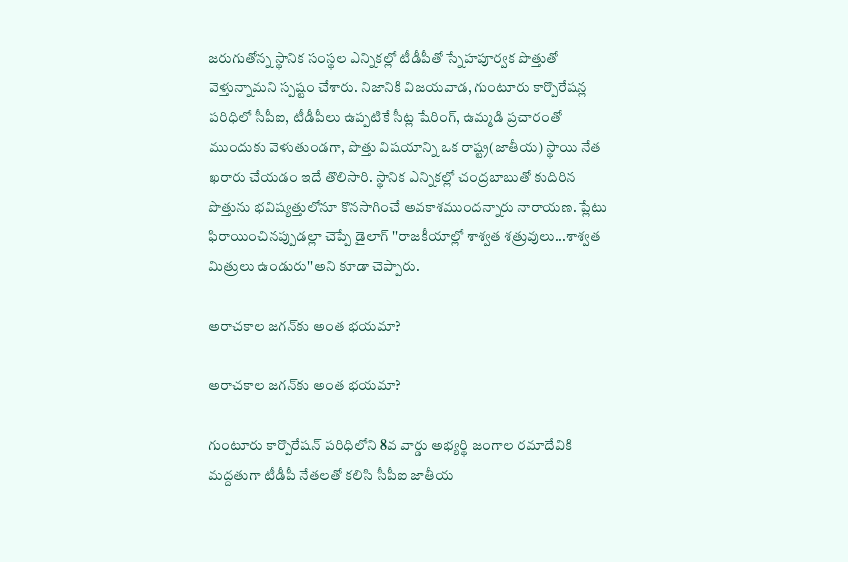జరుగుతోన్న స్థానిక సంస్థల ఎన్నికల్లో టీడీపీతో స్నేహపూర్వక పొత్తుతో వెళ్తున్నామని స్పష్టం చేశారు. నిజానికి విజయవాడ, గుంటూరు కార్పొరేషన్ల పరిధిలో సీపీఐ, టీడీపీలు ఉప్పటికే సీట్ల షేరింగ్, ఉమ్మడి ప్రచారంతో ముందుకు వెళుతుండగా, పొత్తు విషయాన్ని ఒక రాష్ట్ర(జాతీయ) స్థాయి నేత ఖరారు చేయడం ఇదే తొలిసారి. స్థానిక ఎన్నికల్లో చంద్రబాబుతో కుదిరిన పొత్తును భవిష్యత్తులోనూ కొనసాగించే అవకాశముందన్నారు నారాయణ. ప్లేటు ఫిరాయించినప్పుడల్లా చెప్పే డైలాగ్ ''రాజకీయాల్లో శాశ్వత శత్రువులు...శాశ్వత మిత్రులు ఉండురు''అని కూడా చెప్పారు.

అరాచకాల జగన్‌కు అంత భయమా?

అరాచకాల జగన్‌కు అంత భయమా?

గుంటూరు కార్పొరేషన్ పరిధిలోని 8వ వార్డు అభ్యర్థి జంగాల రమాదేవికి మద్దతుగా టీడీపీ నేతలతో కలిసి సీపీఐ జాతీయ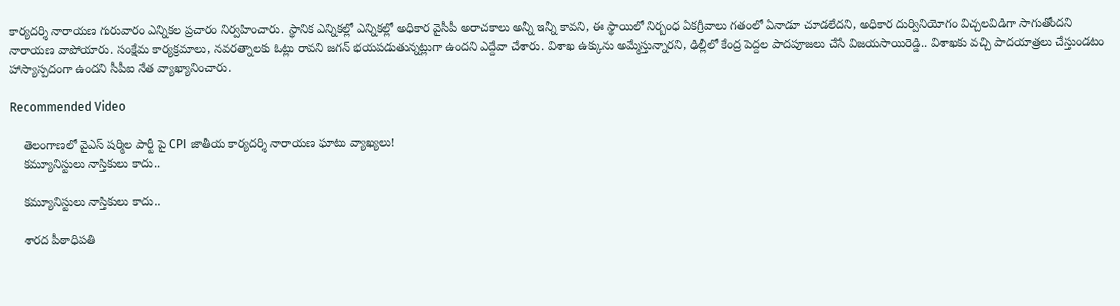కార్యదర్శి నారాయణ గురువారం ఎన్నికల ప్రచారం నిర్వహించారు. స్థానిక ఎన్నికల్లో ఎన్నికల్లో అధికార వైసీపీ అరాచకాలు అన్నీ ఇన్నీ కావని, ఈ స్థాయిలో నిర్బంధ ఏకగ్రీవాలు గతంలో ఏనాడూ చూడలేదని, అధికార దుర్వినియోగం విచ్చలవిడిగా సాగుతోందని నారాయణ వాపోయారు. సంక్షేమ కార్యక్రమాలు, నవరత్నాలకు ఓట్లు రావని జగన్ భయపడుతున్నట్లుగా ఉందని ఎద్దేవా చేశారు. విశాఖ ఉక్కును అమ్మేస్తున్నారని, ఢిల్లీలో కేంద్ర పెద్దల పాదపూజలు చేసే విజయసాయిరెడ్డి.. విశాఖకు వచ్చి పాదయాత్రలు చేస్తుండటం హాస్యాస్పదంగా ఉందని సీపీఐ నేత వ్యాఖ్యానించారు.

Recommended Video

    తెలంగాణలో వైఎస్ షర్మిల పార్టీ పై CPI జాతీయ కార్యదర్శి నారాయణ ఘాటు వ్యాఖ్యలు!
    కమ్యూనిస్టులు నాస్తికులు కాదు..

    కమ్యూనిస్టులు నాస్తికులు కాదు..

    శారద పీఠాధిపతి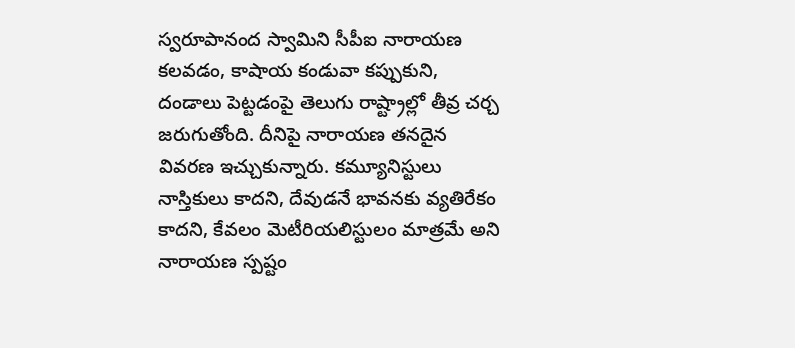స్వరూపానంద స్వామిని సీపీఐ నారాయణ కలవడం, కాషాయ కండువా కప్పుకుని, దండాలు పెట్టడంపై తెలుగు రాష్ట్రాల్లో తీవ్ర చర్చ జరుగుతోంది. దీనిపై నారాయణ తనదైన వివరణ ఇచ్చుకున్నారు. కమ్యూనిస్టులు నాస్తికులు కాదని, దేవుడనే భావనకు వ్యతిరేకం కాదని, కేవలం మెటీరియలిస్టులం మాత్రమే అని నారాయణ స్పష్టం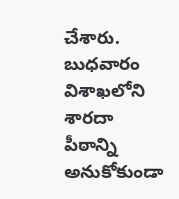చేశారు. బుధవారం విశాఖలోని శారదా పీఠాన్ని అనుకోకుండా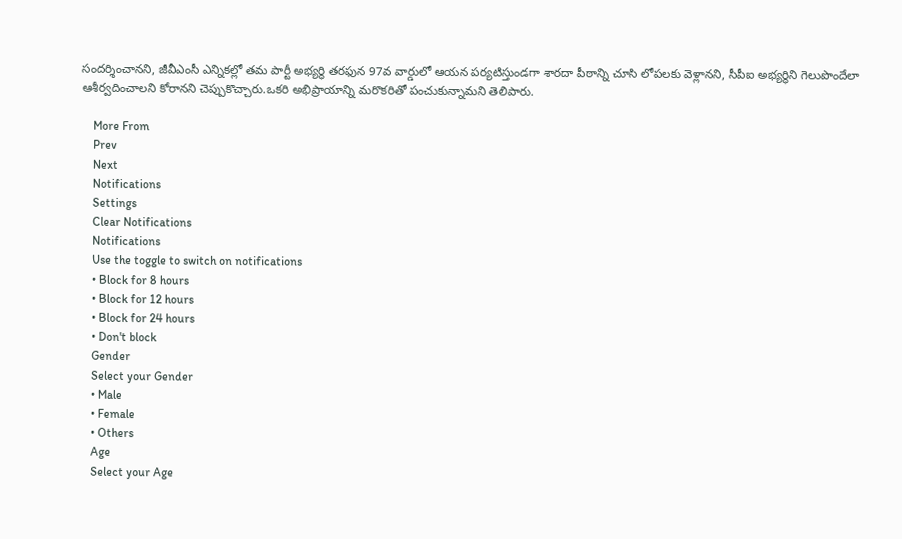సందర్శించానని, జీవీఎంసీ ఎన్నికల్లో తమ పార్టీ అభ్యర్థి తరఫున 97వ వార్డులో ఆయన పర్యటిస్తుండగా శారదా పీఠాన్ని చూసి లోపలకు వెళ్లానని, సీపీఐ అభ్యర్థిని గెలుపొందేలా ఆశీర్వదించాలని కోరానని చెప్పుకొచ్చారు.ఒకరి అభిప్రాయాన్ని మరొకరితో పంచుకున్నామని తెలిపారు.

    More From
    Prev
    Next
    Notifications
    Settings
    Clear Notifications
    Notifications
    Use the toggle to switch on notifications
    • Block for 8 hours
    • Block for 12 hours
    • Block for 24 hours
    • Don't block
    Gender
    Select your Gender
    • Male
    • Female
    • Others
    Age
    Select your Age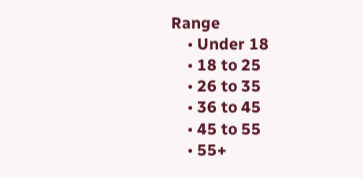Range
    • Under 18
    • 18 to 25
    • 26 to 35
    • 36 to 45
    • 45 to 55
    • 55+